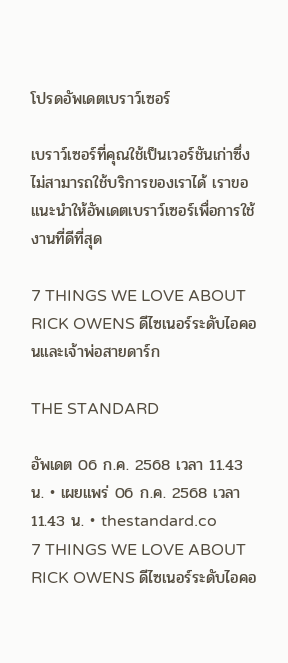โปรดอัพเดตเบราว์เซอร์

เบราว์เซอร์ที่คุณใช้เป็นเวอร์ชันเก่าซึ่งไม่สามารถใช้บริการของเราได้ เราขอแนะนำให้อัพเดตเบราว์เซอร์เพื่อการใช้งานที่ดีที่สุด

7 THINGS WE LOVE ABOUT RICK OWENS ดีไซเนอร์ระดับไอคอนและเจ้าพ่อสายดาร์ก

THE STANDARD

อัพเดต 06 ก.ค. 2568 เวลา 11.43 น. • เผยแพร่ 06 ก.ค. 2568 เวลา 11.43 น. • thestandard.co
7 THINGS WE LOVE ABOUT RICK OWENS ดีไซเนอร์ระดับไอคอ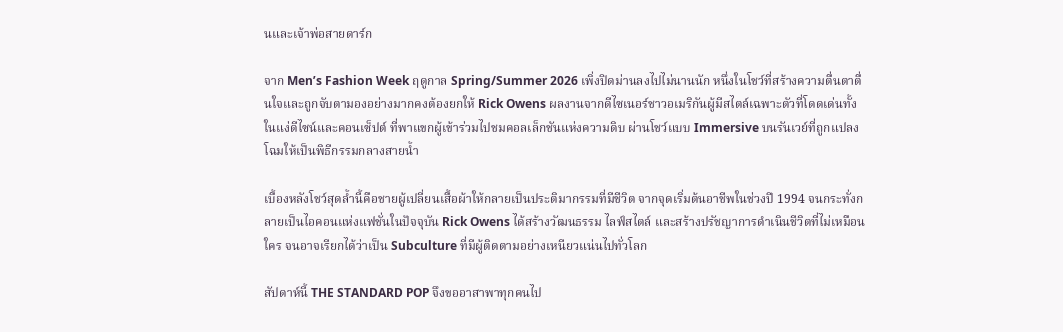นและเจ้าพ่อสายดาร์ก

จาก Men’s Fashion Week ฤดูกาล Spring/Summer 2026 เพิ่งปิดม่านลงไปไม่นานนัก หนึ่งในโชว์ที่สร้างความตื่นตาตื่นใจและถูกจับตามองอย่างมากคงต้องยกให้ Rick Owens ผลงานจากดีไซเนอร์ชาวอเมริกันผู้มีสไตล์เฉพาะตัวที่โดดเด่นทั้งในแง่ดีไซน์และคอนเซ็ปต์ ที่พาแขกผู้เข้าร่วมไปชมคอลเล็กชันแห่งความดิบ ผ่านโชว์แบบ Immersive บนรันเวย์ที่ถูกแปลงโฉมให้เป็นพิธีกรรมกลางสายน้ำ

เบื้องหลังโชว์สุดล้ำนี้คือชายผู้เปลี่ยนเสื้อผ้าให้กลายเป็นประติมากรรมที่มีชีวิต จากจุดเริ่มต้นอาชีพในช่วงปี 1994 จนกระทั่งกลายเป็นไอคอนแห่งแฟชั่นในปัจจุบัน Rick Owens ได้สร้างวัฒนธรรม ไลฟ์สไตล์ และสร้างปรัชญาการดำเนินชีวิตที่ไม่เหมือนใคร จนอาจเรียกได้ว่าเป็น Subculture ที่มีผู้ติดตามอย่างเหนียวแน่นไปทั่วโลก

สัปดาห์นี้ THE STANDARD POP จึงขออาสาพาทุกคนไป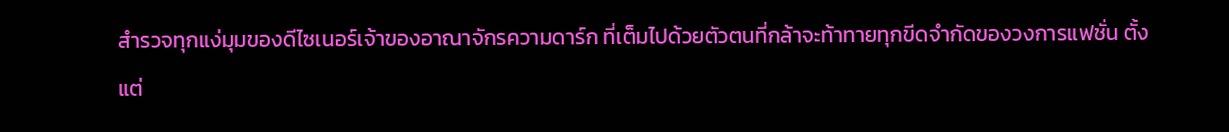สำรวจทุกแง่มุมของดีไซเนอร์เจ้าของอาณาจักรความดาร์ก ที่เต็มไปด้วยตัวตนที่กล้าจะท้าทายทุกขีดจำกัดของวงการแฟชั่น ตั้งแต่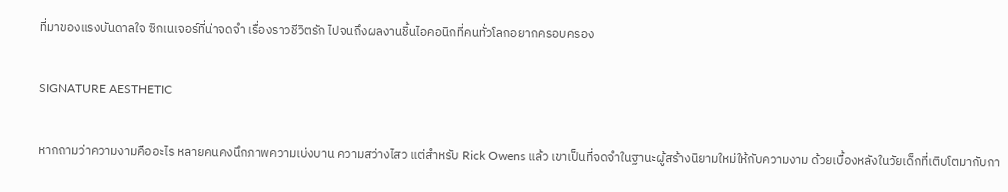ที่มาของแรงบันดาลใจ ซิกเนเจอร์ที่น่าจดจำ เรื่องราวชีวิตรัก ไปจนถึงผลงานชิ้นไอคอนิกที่คนทั่วโลกอยากครอบครอง

SIGNATURE AESTHETIC

หากถามว่าความงามคืออะไร หลายคนคงนึกภาพความเบ่งบาน ความสว่างไสว แต่สำหรับ Rick Owens แล้ว เขาเป็นที่จดจำในฐานะผู้สร้างนิยามใหม่ให้กับความงาม ด้วยเบื้องหลังในวัยเด็กที่เติบโตมากับกา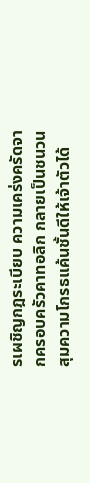รเผชิญกฎระเบียบ ความเคร่งครัดจากครอบครัวคาทอลิก กลายเป็นชนวนสุมความโกรธแค้นชั้นดีให้เจ้าตัวได้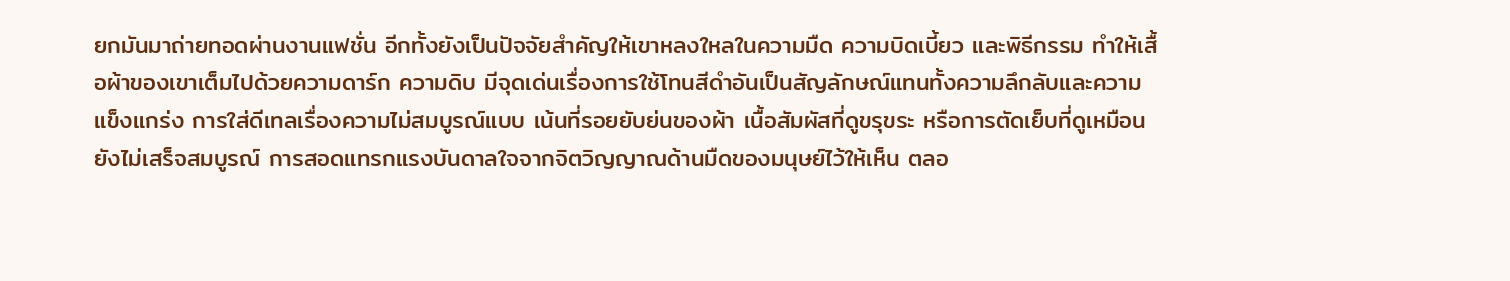ยกมันมาถ่ายทอดผ่านงานแฟชั่น อีกทั้งยังเป็นปัจจัยสำคัญให้เขาหลงใหลในความมืด ความบิดเบี้ยว และพิธีกรรม ทำให้เสื้อผ้าของเขาเต็มไปด้วยความดาร์ก ความดิบ มีจุดเด่นเรื่องการใช้โทนสีดำอันเป็นสัญลักษณ์แทนทั้งความลึกลับและความแข็งแกร่ง การใส่ดีเทลเรื่องความไม่สมบูรณ์แบบ เน้นที่รอยยับย่นของผ้า เนื้อสัมผัสที่ดูขรุขระ หรือการตัดเย็บที่ดูเหมือนยังไม่เสร็จสมบูรณ์ การสอดแทรกแรงบันดาลใจจากจิตวิญญาณด้านมืดของมนุษย์ไว้ให้เห็น ตลอ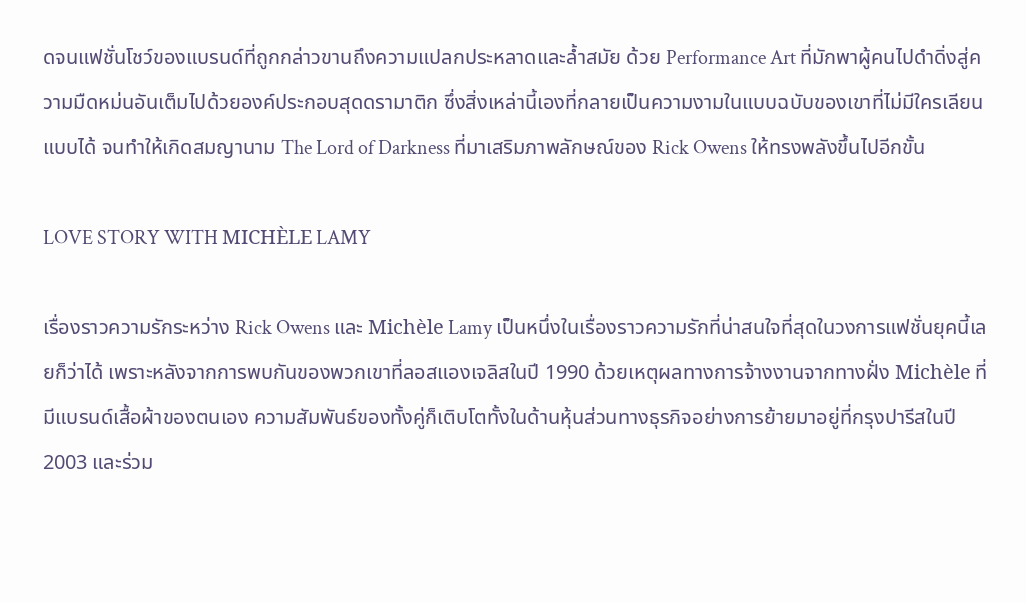ดจนแฟชั่นโชว์ของแบรนด์ที่ถูกกล่าวขานถึงความแปลกประหลาดและล้ำสมัย ด้วย Performance Art ที่มักพาผู้คนไปดำดิ่งสู่ความมืดหม่นอันเต็มไปด้วยองค์ประกอบสุดดรามาติก ซึ่งสิ่งเหล่านี้เองที่กลายเป็นความงามในแบบฉบับของเขาที่ไม่มีใครเลียนแบบได้ จนทำให้เกิดสมญานาม The Lord of Darkness ที่มาเสริมภาพลักษณ์ของ Rick Owens ให้ทรงพลังขึ้นไปอีกขั้น

LOVE STORY WITH MICHÈLE LAMY

เรื่องราวความรักระหว่าง Rick Owens และ Michèle Lamy เป็นหนึ่งในเรื่องราวความรักที่น่าสนใจที่สุดในวงการแฟชั่นยุคนี้เลยก็ว่าได้ เพราะหลังจากการพบกันของพวกเขาที่ลอสแองเจลิสในปี 1990 ด้วยเหตุผลทางการจ้างงานจากทางฝั่ง Michèle ที่มีแบรนด์เสื้อผ้าของตนเอง ความสัมพันธ์ของทั้งคู่ก็เติบโตทั้งในด้านหุ้นส่วนทางธุรกิจอย่างการย้ายมาอยู่ที่กรุงปารีสในปี 2003 และร่วม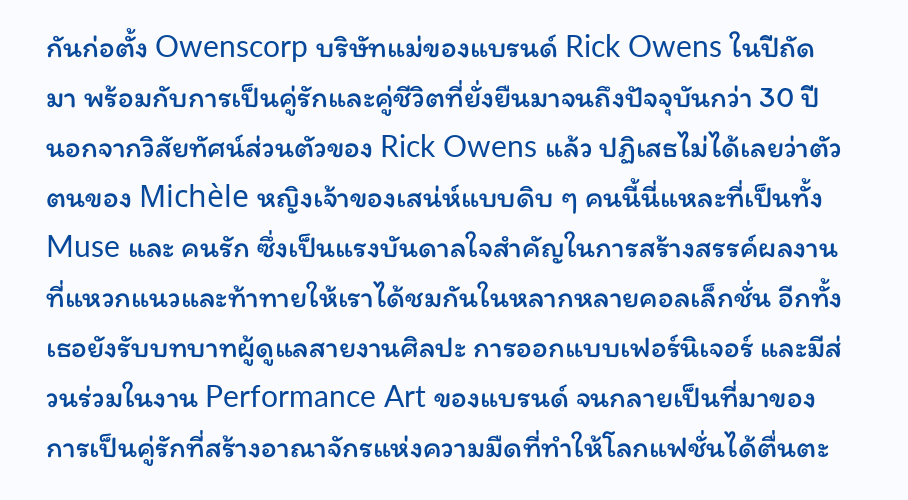กันก่อตั้ง Owenscorp บริษัทแม่ของแบรนด์ Rick Owens ในปีถัดมา พร้อมกับการเป็นคู่รักและคู่ชีวิตที่ยั่งยืนมาจนถึงปัจจุบันกว่า 30 ปี นอกจากวิสัยทัศน์ส่วนตัวของ Rick Owens แล้ว ปฏิเสธไม่ได้เลยว่าตัวตนของ Michèle หญิงเจ้าของเสน่ห์แบบดิบ ๆ คนนี้นี่แหละที่เป็นทั้ง Muse และ คนรัก ซึ่งเป็นแรงบันดาลใจสำคัญในการสร้างสรรค์ผลงานที่แหวกแนวและท้าทายให้เราได้ชมกันในหลากหลายคอลเล็กชั่น อีกทั้งเธอยังรับบทบาทผู้ดูแลสายงานศิลปะ การออกแบบเฟอร์นิเจอร์ และมีส่วนร่วมในงาน Performance Art ของแบรนด์ จนกลายเป็นที่มาของการเป็นคู่รักที่สร้างอาณาจักรแห่งความมืดที่ทำให้โลกแฟชั่นได้ตื่นตะ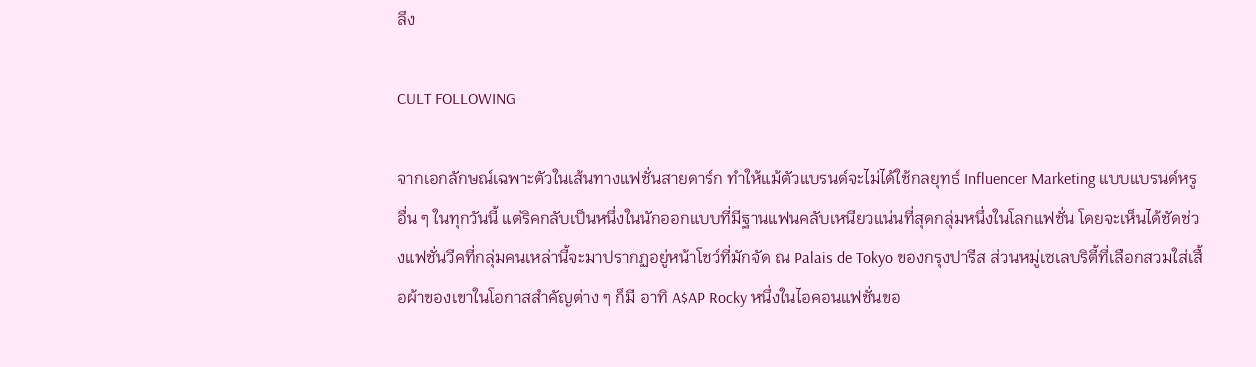ลึง

CULT FOLLOWING

จากเอกลักษณ์เฉพาะตัวในเส้นทางแฟชั่นสายดาร์ก ทำให้แม้ตัวแบรนด์จะไม่ได้ใช้กลยุทธ์ Influencer Marketing แบบแบรนด์หรูอื่น ๆ ในทุกวันนี้ แต่ริคกลับเป็นหนึ่งในนักออกแบบที่มีฐานแฟนคลับเหนียวแน่นที่สุดกลุ่มหนึ่งในโลกแฟชั่น โดยจะเห็นได้ชัดช่วงแฟชั่นวีคที่กลุ่มคนเหล่านี้จะมาปรากฏอยู่หน้าโชว์ที่มักจัด ณ Palais de Tokyo ของกรุงปารีส ส่วนหมู่เซเลบริตี้ที่เลือกสวมใส่เสื้อผ้าของเขาในโอกาสสำคัญต่าง ๆ ก็มี อาทิ A$AP Rocky หนึ่งในไอคอนแฟชั่นขอ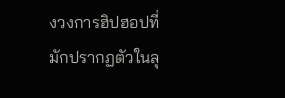งวงการฮิปฮอปที่มักปรากฏตัวในลุ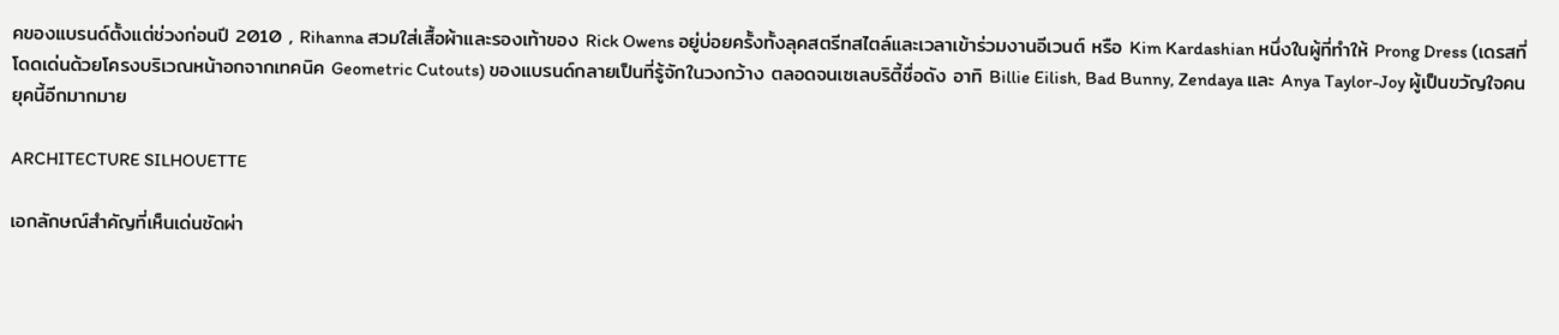คของแบรนด์ตั้งแต่ช่วงก่อนปี 2010 , Rihanna สวมใส่เสื้อผ้าและรองเท้าของ Rick Owens อยู่บ่อยครั้งทั้งลุคสตรีทสไตล์และเวลาเข้าร่วมงานอีเวนต์ หรือ Kim Kardashian หนึ่งในผู้ที่ทำให้ Prong Dress (เดรสที่โดดเด่นด้วยโครงบริเวณหน้าอกจากเทคนิค Geometric Cutouts) ของแบรนด์กลายเป็นที่รู้จักในวงกว้าง ตลอดจนเซเลบริตี้ชื่อดัง อาทิ Billie Eilish, Bad Bunny, Zendaya และ Anya Taylor-Joy ผู้เป็นขวัญใจคนยุคนี้อีกมากมาย

ARCHITECTURE SILHOUETTE

เอกลักษณ์สำคัญที่เห็นเด่นชัดผ่า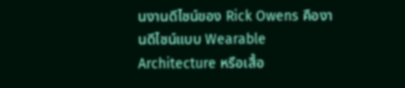นงานดีไซน์ของ Rick Owens คืองานดีไซน์แบบ Wearable Architecture หรือเสื้อ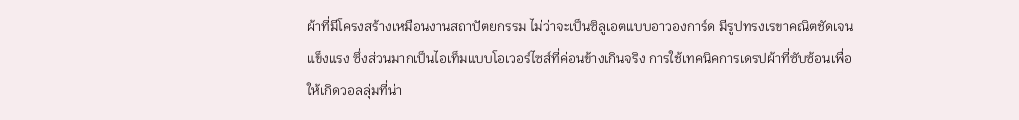ผ้าที่มีโครงสร้างเหมือนงานสถาปัตยกรรม ไม่ว่าจะเป็นซิลูเอตแบบอาวองการ์ด มีรูปทรงเรขาคณิตชัดเจนแข็งแรง ซึ่งส่วนมากเป็นไอเท็มแบบโอเวอร์ไซส์ที่ค่อนข้างเกินจริง การใช้เทคนิคการเดรปผ้าที่ซับซ้อนเพื่อให้เกิดวอลลุ่มที่น่า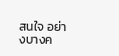สนใจ อย่างบางค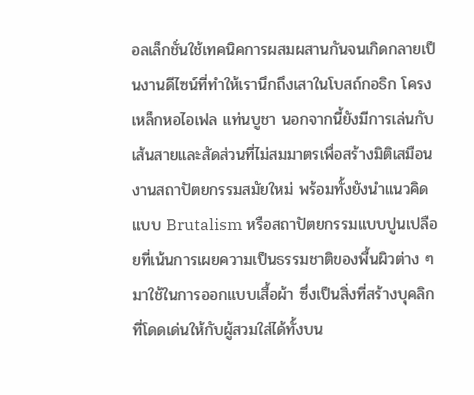อลเล็กชั่นใช้เทคนิคการผสมผสานกันจนเกิดกลายเป็นงานดีไซน์ที่ทำให้เรานึกถึงเสาในโบสถ์กอธิก โครงเหล็กหอไอเฟล แท่นบูชา นอกจากนี้ยังมีการเล่นกับเส้นสายและสัดส่วนที่ไม่สมมาตรเพื่อสร้างมิติเสมือนงานสถาปัตยกรรมสมัยใหม่ พร้อมทั้งยังนำแนวคิดแบบ Brutalism หรือสถาปัตยกรรมแบบปูนเปลือยที่เน้นการเผยความเป็นธรรมชาติของพื้นผิวต่าง ๆ มาใช้ในการออกแบบเสื้อผ้า ซึ่งเป็นสิ่งที่สร้างบุคลิกที่โดดเด่นให้กับผู้สวมใส่ได้ทั้งบน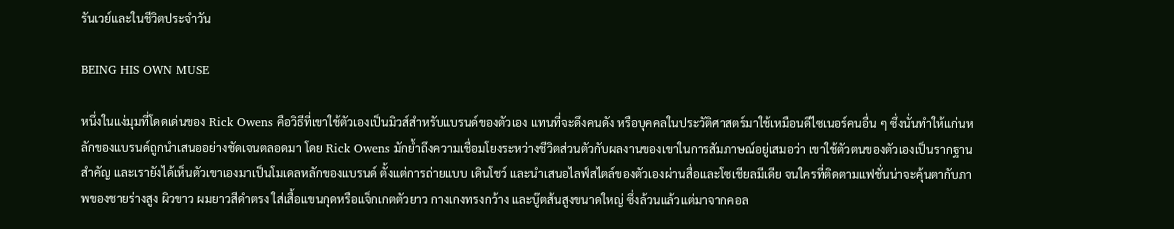รันเวย์และในชีวิตประจำวัน

BEING HIS OWN MUSE

หนึ่งในแง่มุมที่โดดเด่นของ Rick Owens คือวิธีที่เขาใช้ตัวเองเป็นมิวส์สำหรับแบรนด์ของตัวเอง แทนที่จะดึงคนดัง หรือบุคคลในประวัติศาสตร์มาใช้เหมือนดีไซเนอร์คนอื่น ๆ ซึ่งนั่นทำให้แก่นหลักของแบรนด์ถูกนำเสนออย่างชัดเจนตลอดมา โดย Rick Owens มักย้ำถึงความเชื่อมโยงระหว่างชีวิตส่วนตัวกับผลงานของเขาในการสัมภาษณ์อยู่เสมอว่า เขาใช้ตัวตนของตัวเองเป็นรากฐานสำคัญ และเรายังได้เห็นตัวเขาเองมาเป็นโมเดลหลักของแบรนด์ ตั้งแต่การถ่ายแบบ เดินโชว์ และนำเสนอไลฟ์สไตล์ของตัวเองผ่านสื่อและโซเชียลมีเดีย จนใครที่ติดตามแฟชั่นน่าจะคุ้นตากับภาพของชายร่างสูง ผิวขาว ผมยาวสีดำตรง ใส่เสื้อแขนกุดหรือแจ็กเกตตัวยาว กางเกงทรงกว้าง และบู๊ตส้นสูงขนาดใหญ่ ซึ่งล้วนแล้วแต่มาจากคอล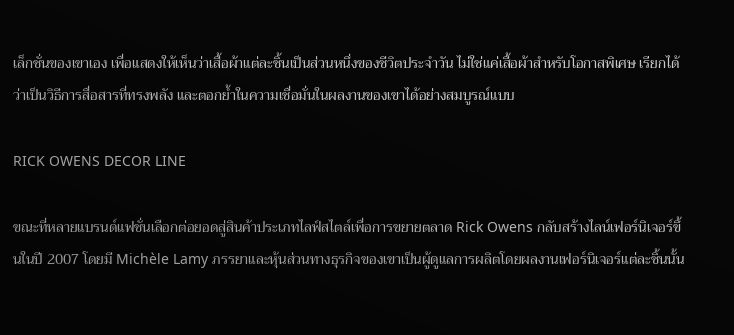เล็กชั่นของเขาเอง เพื่อแสดงให้เห็นว่าเสื้อผ้าแต่ละชิ้นเป็นส่วนหนึ่งของชีวิตประจำวัน ไม่ใช่แค่เสื้อผ้าสำหรับโอกาสพิเศษ เรียกได้ว่าเป็นวิธีการสื่อสารที่ทรงพลัง และตอกย้ำในความเชื่อมั่นในผลงานของเขาได้อย่างสมบูรณ์แบบ

RICK OWENS DECOR LINE

ขณะที่หลายแบรนด์แฟชั่นเลือกต่อยอดสู่สินค้าประเภทไลฟ์สไตล์เพื่อการขยายตลาด Rick Owens กลับสร้างไลน์เฟอร์นิเจอร์ขึ้นในปี 2007 โดยมี Michèle Lamy ภรรยาและหุ้นส่วนทางธุรกิจของเขาเป็นผู้ดูแลการผลิตโดยผลงานเฟอร์นิเจอร์แต่ละชิ้นนั้น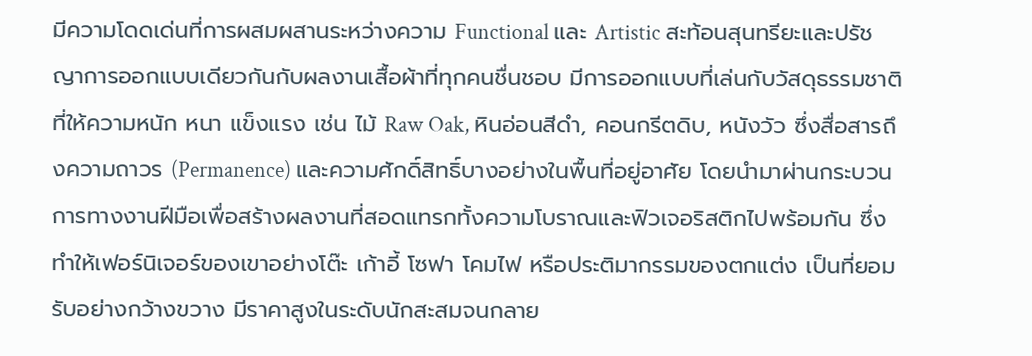มีความโดดเด่นที่การผสมผสานระหว่างความ Functional และ Artistic สะท้อนสุนทรียะและปรัชญาการออกแบบเดียวกันกับผลงานเสื้อผ้าที่ทุกคนชื่นชอบ มีการออกแบบที่เล่นกับวัสดุธรรมชาติที่ให้ความหนัก หนา แข็งแรง เช่น ไม้ Raw Oak, หินอ่อนสีดำ, คอนกรีตดิบ, หนังวัว ซึ่งสื่อสารถึงความถาวร (Permanence) และความศักดิ์สิทธิ์บางอย่างในพื้นที่อยู่อาศัย โดยนำมาผ่านกระบวนการทางงานฝีมือเพื่อสร้างผลงานที่สอดแทรกทั้งความโบราณและฟิวเจอริสติกไปพร้อมกัน ซึ่งทำให้เฟอร์นิเจอร์ของเขาอย่างโต๊ะ เก้าอี้ โซฟา โคมไฟ หรือประติมากรรมของตกแต่ง เป็นที่ยอมรับอย่างกว้างขวาง มีราคาสูงในระดับนักสะสมจนกลาย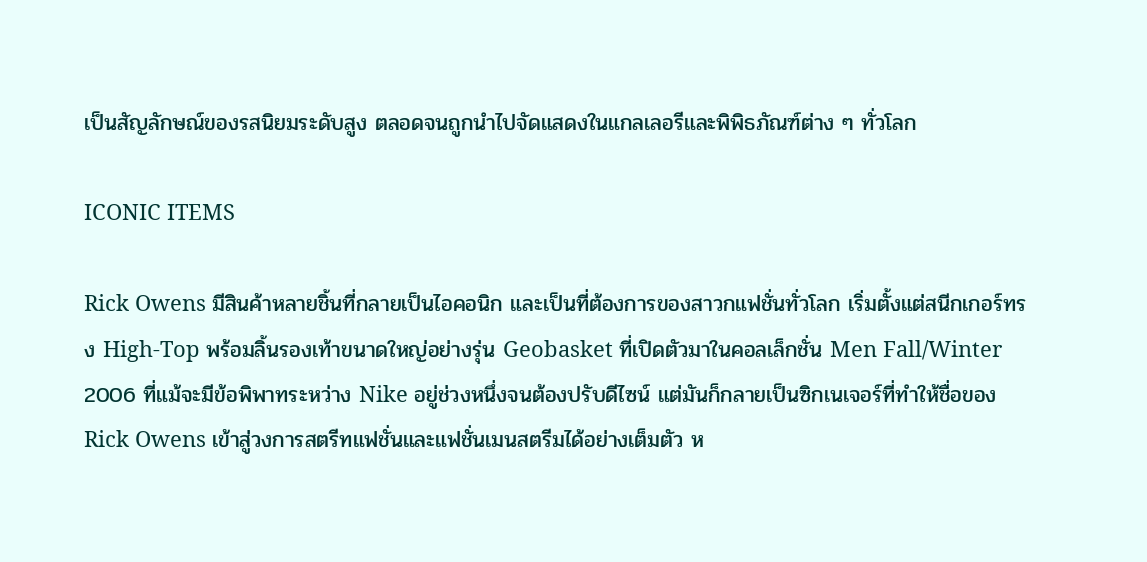เป็นสัญลักษณ์ของรสนิยมระดับสูง ตลอดจนถูกนำไปจัดแสดงในแกลเลอรีและพิพิธภัณฑ์ต่าง ๆ ทั่วโลก

ICONIC ITEMS

Rick Owens มีสินค้าหลายชิ้นที่กลายเป็นไอคอนิก และเป็นที่ต้องการของสาวกแฟชั่นทั่วโลก เริ่มตั้งแต่สนีกเกอร์ทรง High-Top พร้อมลิ้นรองเท้าขนาดใหญ่อย่างรุ่น Geobasket ที่เปิดตัวมาในคอลเล็กชั่น Men Fall/Winter 2006 ที่แม้จะมีข้อพิพาทระหว่าง Nike อยู่ช่วงหนึ่งจนต้องปรับดีไซน์ แต่มันก็กลายเป็นซิกเนเจอร์ที่ทำให้ชื่อของ Rick Owens เข้าสู่วงการสตรีทแฟชั่นและแฟชั่นเมนสตรีมได้อย่างเต็มตัว ห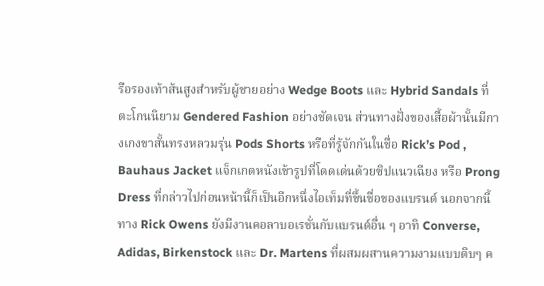รือรองเท้าส้นสูงสำหรับผู้ชายอย่าง Wedge Boots และ Hybrid Sandals ที่ตะโกนนิยาม Gendered Fashion อย่างชัดเจน ส่วนทางฝั่งของเสื้อผ้านั้นมีกางเกงขาสั้นทรงหลวมรุ่น Pods Shorts หรือที่รู้จักกันในชื่อ Rick’s Pod , Bauhaus Jacket แจ็กเกตหนังเข้ารูปที่โดดเด่นด้วยซิปแนวเฉียง หรือ Prong Dress ที่กล่าวไปก่อนหน้านี้ก็เป็นอีกหนึ่งไอเท็มที่ขึ้นชื่อของแบรนด์ นอกจากนี้ ทาง Rick Owens ยังมีงานคอลาบอเรชั่นกับแบรนด์อื่น ๆ อาทิ Converse, Adidas, Birkenstock และ Dr. Martens ที่ผสมผสานความงามแบบดิบๆ ค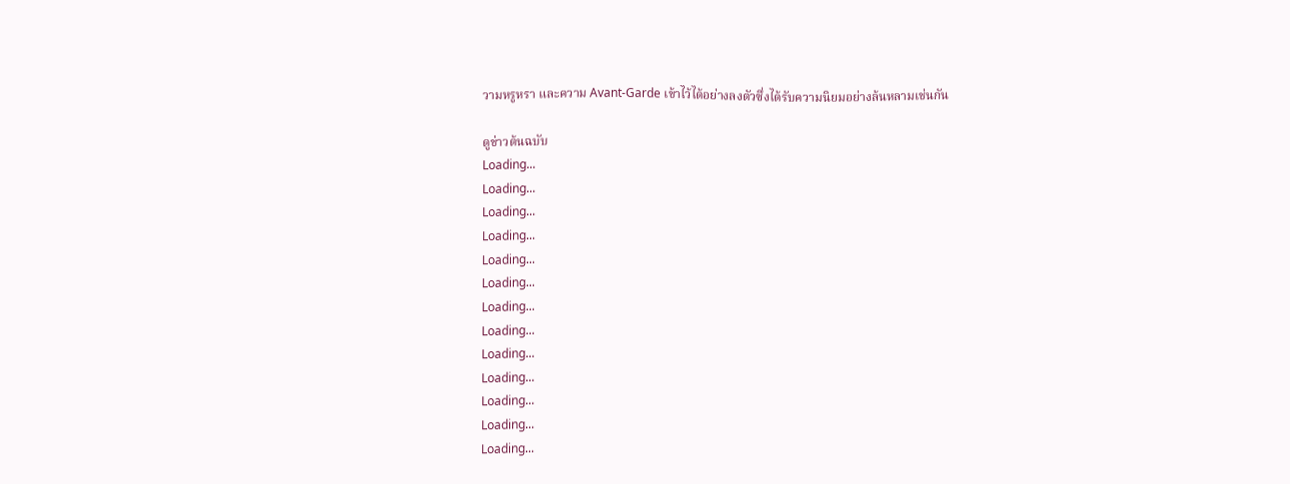วามหรูหรา และความ Avant-Garde เข้าไว้ได้อย่างลงตัวซึ่งได้รับความนิยมอย่างล้นหลามเช่นกัน

ดูข่าวต้นฉบับ
Loading...
Loading...
Loading...
Loading...
Loading...
Loading...
Loading...
Loading...
Loading...
Loading...
Loading...
Loading...
Loading...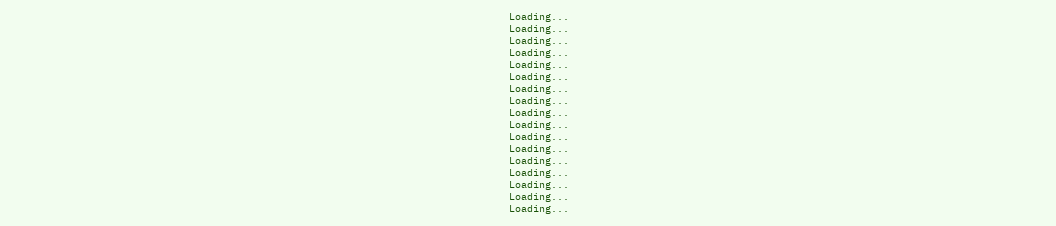Loading...
Loading...
Loading...
Loading...
Loading...
Loading...
Loading...
Loading...
Loading...
Loading...
Loading...
Loading...
Loading...
Loading...
Loading...
Loading...
Loading...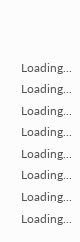Loading...
Loading...
Loading...
Loading...
Loading...
Loading...
Loading...
Loading...